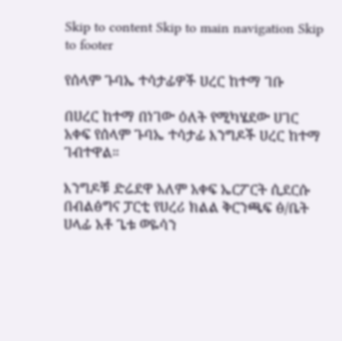Skip to content Skip to main navigation Skip to footer

የሰላም ጉባኤ ተሳታፊዎች ሀረር ከተማ ገቡ

በሀረር ከተማ በነገው ዕለት የሚካሄደው ሀገር አቀፍ የሰላም ጉባኤ ተሳታፊ እንግዶች ሀረር ከተማ ገብተዋል።

እንግዶቹ ድሬደዋ አለም አቀፍ ኤርፖርት ሲደርሱ በብልፅግና ፓርቲ የሀረሪ ክልል ቅርንጫፍ ፅ/ቤት ሀላፊ አቶ ጌቱ ወዬሳን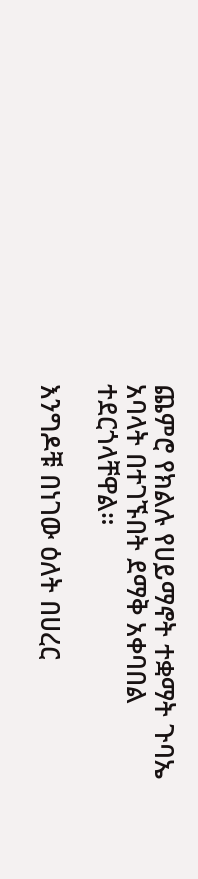ጨምሮ የክልሉ የሀይማኖት ተቋማት ጉባኤ አባላት በተገኙበት ደማቅ አቀባበል ተደርጎላቸዋል።

እንግዶቹ በነገው ዕለት በሀረር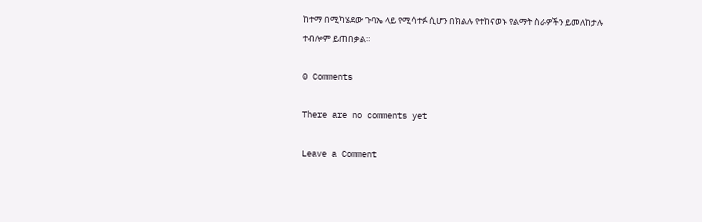ከተማ በሚካሄደው ጉባኤ ላይ የሚሳተፉ ሲሆን በክልሉ የተከናወኑ የልማት ስራዎችን ይመለከታሉ ተብሎም ይጠበቃል።

0 Comments

There are no comments yet

Leave a Comment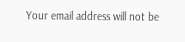Your email address will not be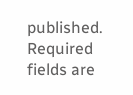published. Required fields are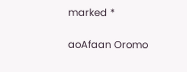marked *

aoAfaan Oromo